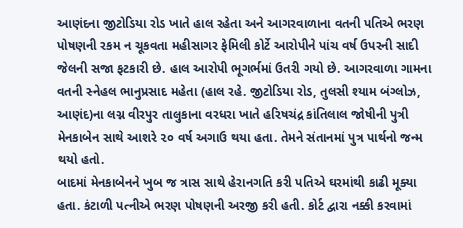આણંદના જીટોડિયા રોડ ખાતે હાલ રહેતા અને આગરવાળાના વતની પતિએ ભરણ પોષણની રકમ ન ચૂકવતા મહીસાગર ફેમિલી કોર્ટે આરોપીને પાંચ વર્ષ ઉપરની સાદી જેલની સજા ફટકારી છે. હાલ આરોપી ભૂગર્ભમાં ઉતરી ગયો છે. આગરવાળા ગામના વતની સ્નેહલ ભાનુપ્રસાદ મહેતા (હાલ રહે. જીટોડિયા રોડ, તુલસી શ્યામ બંગ્લોઝ, આણંદ)ના લગ્ન વીરપુર તાલુકાના વરધરા ખાતે હરિષચંદ્ર કાંતિલાલ જોષીની પુત્રી મેનકાબેન સાથે આશરે ૨૦ વર્ષ અગાઉ થયા હતા. તેમને સંતાનમાં પુત્ર પાર્થનો જન્મ થયો હતો.
બાદમાં મેનકાબેનને ખુબ જ ત્રાસ સાથે હેરાનગતિ કરી પતિએ ઘરમાંથી કાઢી મૂક્યા હતા. કંટાળી પત્નીએ ભરણ પોષણની અરજી કરી હતી. કોર્ટ દ્વારા નક્કી કરવામાં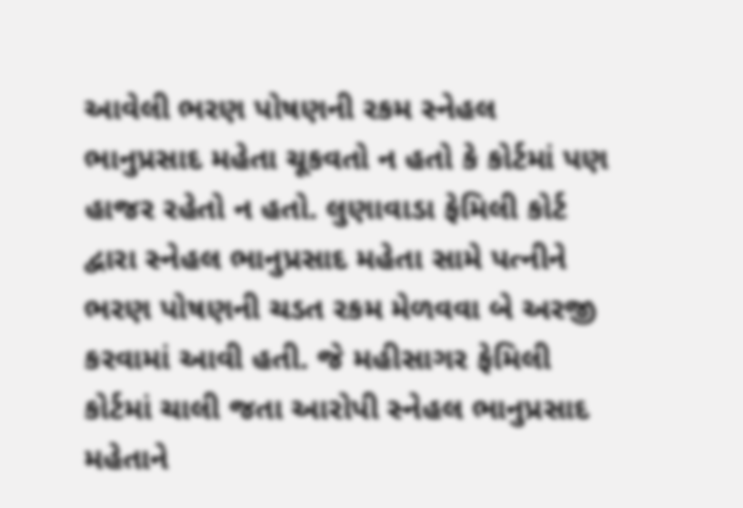આવેલી ભરણ પોષણની રકમ સ્નેહલ ભાનુપ્રસાદ મહેતા ચૂકવતો ન હતો કે કોર્ટમાં પણ હાજર રહેતો ન હતો. લુણાવાડા ફેમિલી કોર્ટ દ્વારા સ્નેહલ ભાનુપ્રસાદ મહેતા સામે પત્નીને ભરણ પોષણની ચડત રકમ મેળવવા બે અરજી કરવામાં આવી હતી. જે મહીસાગર ફેમિલી કોર્ટમાં ચાલી જતા આરોપી સ્નેહલ ભાનુપ્રસાદ મહેતાને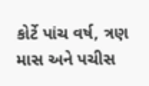કોર્ટે પાંચ વર્ષ, ત્રણ માસ અને પચીસ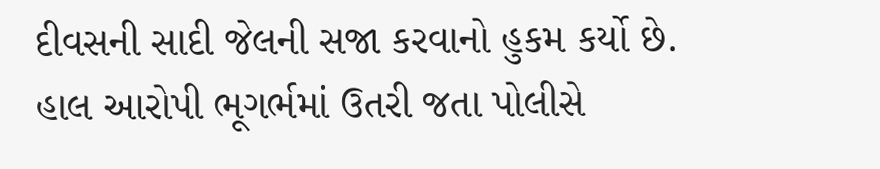દીવસની સાદી જેલની સજા કરવાનો હુકમ કર્યો છે. હાલ આરોપી ભૂગર્ભમાં ઉતરી જતા પોલીસે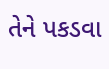તેને પકડવા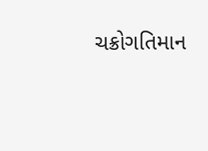ચક્રોગતિમાન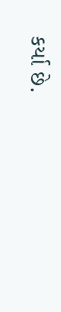કર્યા છે.